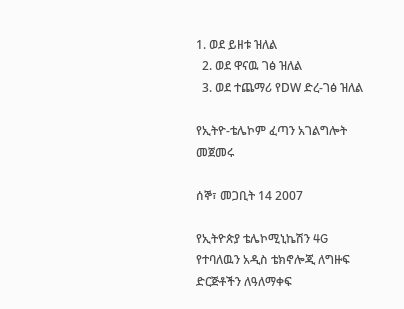1. ወደ ይዘቱ ዝለል
  2. ወደ ዋናዉ ገፅ ዝለል
  3. ወደ ተጨማሪ የDW ድረ-ገፅ ዝለል

የኢትዮ-ቴሌኮም ፈጣን አገልግሎት መጀመሩ

ሰኞ፣ መጋቢት 14 2007

የኢትዮጵያ ቴሌኮሚኒኬሽን 4G የተባለዉን አዲስ ቴክኖሎጂ ለግዙፍ ድርጅቶችን ለዓለማቀፍ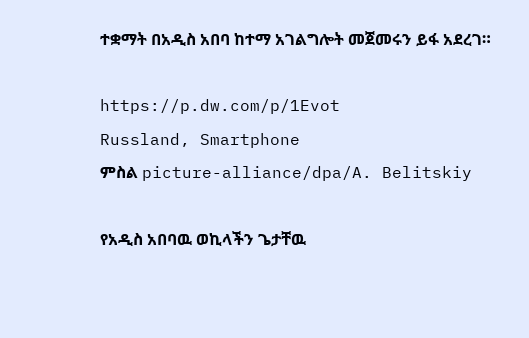ተቋማት በአዲስ አበባ ከተማ አገልግሎት መጀመሩን ይፋ አደረገ።

https://p.dw.com/p/1Evot
Russland, Smartphone
ምስል picture-alliance/dpa/A. Belitskiy

የአዲስ አበባዉ ወኪላችን ጌታቸዉ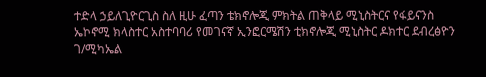ተድላ ኃይለጊዮርጊስ ስለ ዚሁ ፈጣን ቴክኖሎጂ ምክትል ጠቅላይ ሚኒስትርና የፋይናንስ ኤኮኖሚ ክላስተር አስተባባሪ የመገናኛ ኢንፎርሜሽን ቲክኖሎጂ ሚኒስትር ዶክተር ደብረፅዮን ገ/ሚካኤል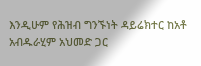እንዲሁም የሕዝብ ግንኙነት ዳይሬክተር ከአቶ አብዱራሂም አህመድ ጋር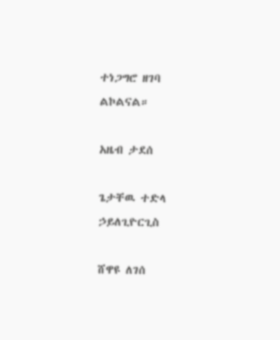ተነጋግሮ ዘገባ ልኮልናል።

አዜብ ታደሰ

ጌታቸዉ ተድላ ኃይለጊዮርጊስ

ሸዋዩ ለገሰ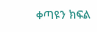ቀጣዩን ክፍል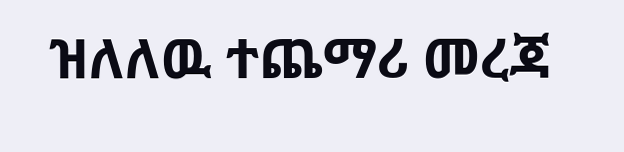ዝለለዉ ተጨማሪ መረጃ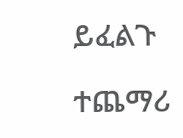ይፈልጉ

ተጨማሪ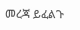መረጃ ይፈልጉ